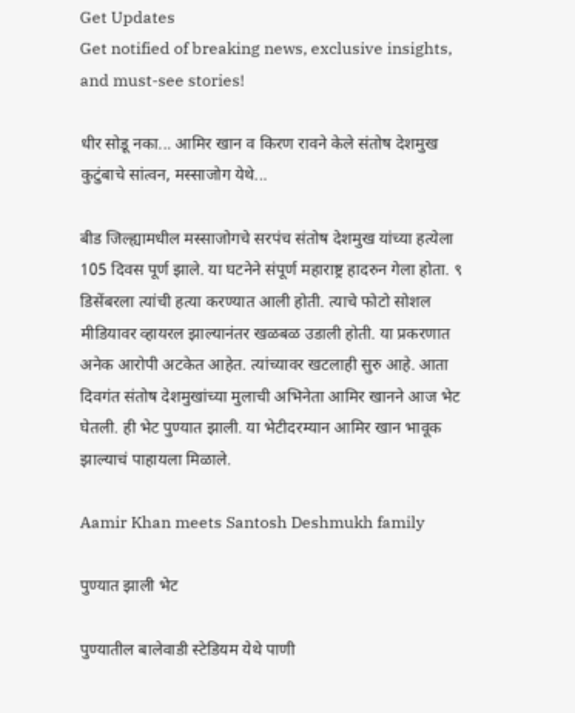Get Updates
Get notified of breaking news, exclusive insights, and must-see stories!

धीर सोडू नका... आमिर खान व किरण रावने केले संतोष देशमुख कुटुंबाचे सांत्वन, मस्साजोग येथे...

बीड जिल्ह्यामधील मस्साजोगचे सरपंच संतोष देशमुख यांच्या हत्येला 105 दिवस पूर्ण झाले. या घटनेने संपूर्ण महाराष्ट्र हादरुन गेला होता. ९ डिसेंबरला त्यांची हत्या करण्यात आली होती. त्याचे फोटो सोशल मीडियावर व्हायरल झाल्यानंतर खळबळ उडाली होती. या प्रकरणात अनेक आरोपी अटकेत आहेत. त्यांच्यावर खटलाही सुरु आहे. आता दिवगंत संतोष देशमुखांच्या मुलाची अभिनेता आमिर खानने आज भेट घेतली. ही भेट पुण्यात झाली. या भेटीदरम्यान आमिर खान भावूक झाल्याचं पाहायला मिळाले.

Aamir Khan meets Santosh Deshmukh family

पुण्यात झाली भेट

पुण्यातील बालेवाडी स्टेडियम येथे पाणी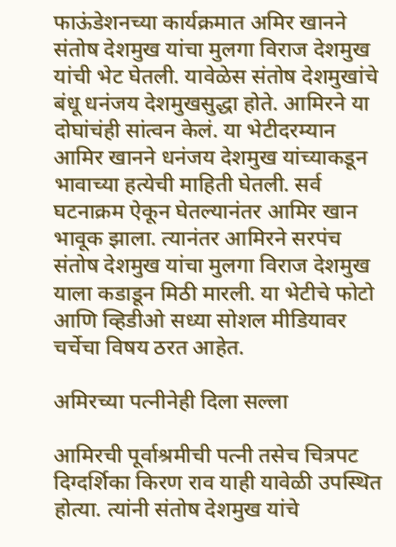फाऊंडेशनच्या कार्यक्रमात अमिर खानने संतोष देशमुख यांचा मुलगा विराज देशमुख यांची भेट घेतली. यावेळेस संतोष देशमुखांचे बंधू धनंजय देशमुखसुद्धा होते. आमिरने या दोघांचंही सांत्वन केलं. या भेटीदरम्यान आमिर खानने धनंजय देशमुख यांच्याकडून भावाच्या हत्येची माहिती घेतली. सर्व घटनाक्रम ऐकून घेतल्यानंतर आमिर खान भावूक झाला. त्यानंतर आमिरने सरपंच संतोष देशमुख यांचा मुलगा विराज देशमुख याला कडाडून मिठी मारली. या भेटीचे फोटो आणि व्हिडीओ सध्या सोशल मीडियावर चर्चेचा विषय ठरत आहेत.

अमिरच्या पत्नीनेही दिला सल्ला

आमिरची पूर्वाश्रमीची पत्नी तसेच चित्रपट दिग्दर्शिका किरण राव याही यावेळी उपस्थित होत्या. त्यांनी संतोष देशमुख यांचे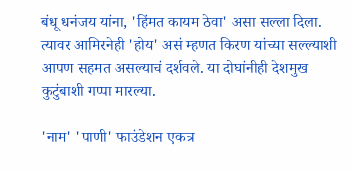बंधू धनंजय यांना, 'हिंमत कायम ठेवा' असा सल्ला दिला. त्यावर आमिरनेही 'होय' असं म्हणत किरण यांच्या सल्ल्याशी आपण सहमत असल्याचं दर्शवले. या दोघांनीही देशमुख कुटुंबाशी गप्पा मारल्या.

'नाम' 'पाणी' फाउंडेशन एकत्र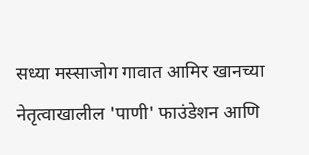सध्या मस्साजोग गावात आमिर खानच्या नेतृत्वाखालील 'पाणी' फाउंडेशन आणि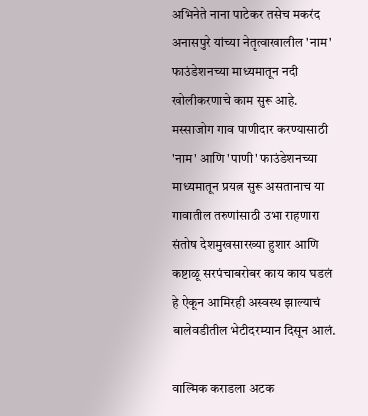अभिनेते नाना पाटेकर तसेच मकरंद अनासपुरे यांच्या नेतृत्वाखालील 'नाम' फाउंडेशनच्या माध्यमातून नदी खोलीकरणाचे काम सुरू आहे. मस्साजोग गाव पाणीदार करण्यासाठी 'नाम' आणि 'पाणी' फाउंडेशनच्या माध्यमातून प्रयत्न सुरू असतानाच या गावातील तरुणांसाठी उभा राहणारा संतोष देशमुखसारख्या हुशार आणि कष्टाळू सरपंचाबरोबर काय काय घडलं हे ऐकून आमिरही अस्वस्थ झाल्याचं बालेवडीतील भेटीदरम्यान दिसून आलं.

वाल्मिक कराडला अटक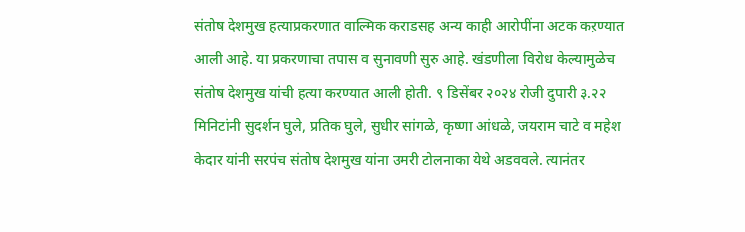संतोष देशमुख हत्याप्रकरणात वाल्मिक कराडसह अन्य काही आरोपींना अटक कऱण्यात आली आहे. या प्रकरणाचा तपास व सुनावणी सुरु आहे. खंडणीला विरोध केल्यामुळेच संतोष देशमुख यांची हत्या करण्यात आली होती. ९ डिसेंबर २०२४ रोजी दुपारी ३.२२ मिनिटांनी सुदर्शन घुले, प्रतिक घुले, सुधीर सांगळे, कृष्णा आंधळे, जयराम चाटे व महेश केदार यांनी सरपंच संतोष देशमुख यांना उमरी टोलनाका येथे अडववले. त्यानंतर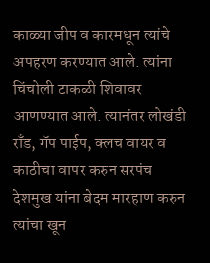काळ्या जीप व कारमधून त्यांचे अपहरण करण्यात आले. त्यांना चिंचोली टाकळी शिवावर आणण्यात आले. त्यानंतर लोखंडी राँड, गॅप पाईप, क्लच वायर व काठीचा वापर करुन सरपंच देशमुख यांना बेदम मारहाण करुन त्यांचा खून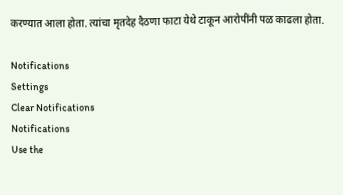करण्यात आला होता. त्यांचा मृतदेह दैठणा फाटा येथे टाकून आरोपींनी पळ काढला होता.

Notifications
Settings
Clear Notifications
Notifications
Use the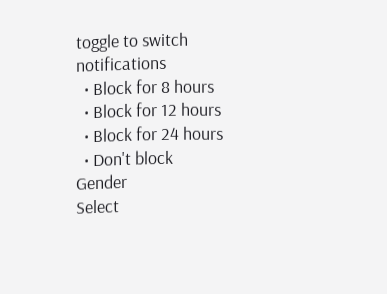toggle to switch notifications
  • Block for 8 hours
  • Block for 12 hours
  • Block for 24 hours
  • Don't block
Gender
Select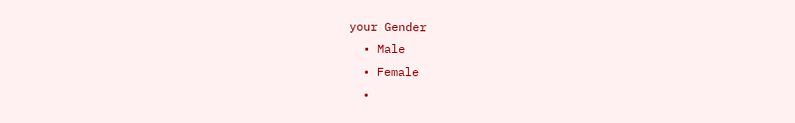your Gender
  • Male
  • Female
  •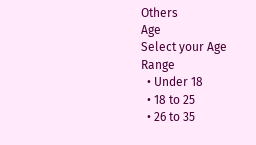Others
Age
Select your Age Range
  • Under 18
  • 18 to 25
  • 26 to 35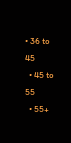• 36 to 45
  • 45 to 55
  • 55+